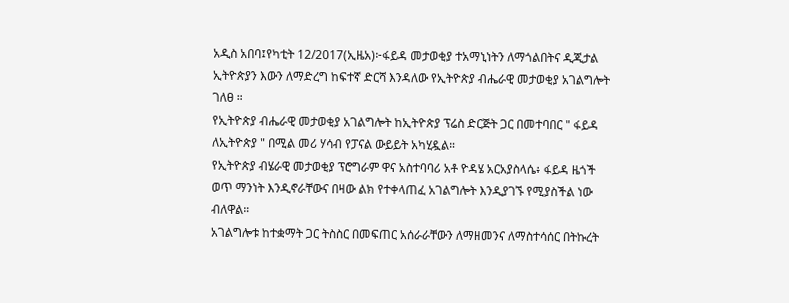አዲስ አበባ፤የካቲት 12/2017(ኢዜአ)፦ፋይዳ መታወቂያ ተአማኒነትን ለማጎልበትና ዲጂታል ኢትዮጵያን እውን ለማድረግ ከፍተኛ ድርሻ እንዳለው የኢትዮጵያ ብሔራዊ መታወቂያ አገልግሎት ገለፀ ።
የኢትዮጵያ ብሔራዊ መታወቂያ አገልግሎት ከኢትዮጵያ ፕሬስ ድርጅት ጋር በመተባበር " ፋይዳ ለኢትዮጵያ " በሚል መሪ ሃሳብ የፓናል ውይይት አካሂዷል።
የኢትዮጵያ ብሄራዊ መታወቂያ ፕሮግራም ዋና አስተባባሪ አቶ ዮዳሄ አርአያስላሴ፥ ፋይዳ ዜጎች ወጥ ማንነት እንዲኖራቸውና በዛው ልክ የተቀላጠፈ አገልግሎት እንዲያገኙ የሚያስችል ነው ብለዋል።
አገልግሎቱ ከተቋማት ጋር ትስስር በመፍጠር አሰራራቸውን ለማዘመንና ለማስተሳሰር በትኩረት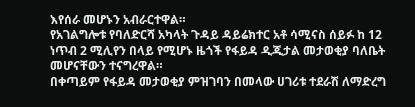እየሰራ መሆኑን አብራርተዋል።
የአገልግሎቱ የባለድርሻ አካላት ጉዳይ ዳይሬክተር አቶ ሳሚናስ ሰይፉ ከ 12 ነጥብ 2 ሚሊየን በላይ የሚሆኑ ዜጎች የፋይዳ ዲጂታል መታወቂያ ባለቤት መሆናቸውን ተናግረዋል።
በቀጣይም የፋይዳ መታወቂያ ምዝገባን በመላው ሀገሪቱ ተደራሽ ለማድረግ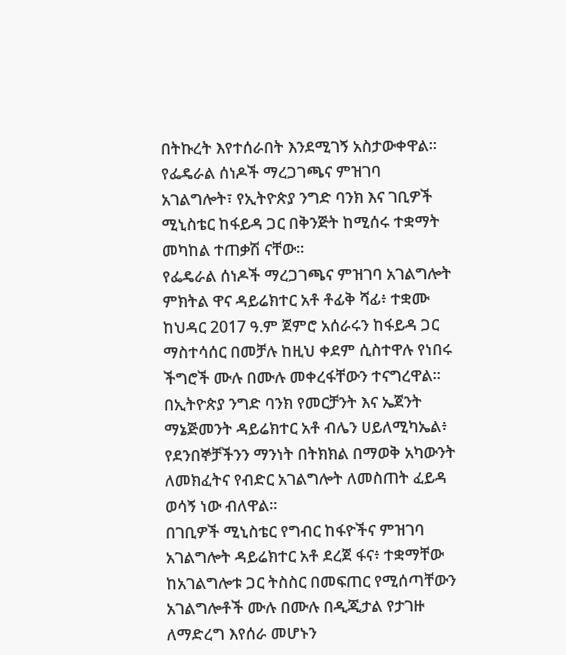በትኩረት እየተሰራበት እንደሚገኝ አስታውቀዋል።
የፌዴራል ሰነዶች ማረጋገጫና ምዝገባ አገልግሎት፣ የኢትዮጵያ ንግድ ባንክ እና ገቢዎች ሚኒስቴር ከፋይዳ ጋር በቅንጅት ከሚሰሩ ተቋማት መካከል ተጠቃሽ ናቸው።
የፌዴራል ሰነዶች ማረጋገጫና ምዝገባ አገልግሎት ምክትል ዋና ዳይሬክተር አቶ ቶፊቅ ሻፊ፥ ተቋሙ ከህዳር 2017 ዓ.ም ጀምሮ አሰራሩን ከፋይዳ ጋር ማስተሳሰር በመቻሉ ከዚህ ቀደም ሲስተዋሉ የነበሩ ችግሮች ሙሉ በሙሉ መቀረፋቸውን ተናግረዋል።
በኢትዮጵያ ንግድ ባንክ የመርቻንት እና ኤጀንት ማኔጅመንት ዳይሬክተር አቶ ብሌን ሀይለሚካኤል፥ የደንበኞቻችንን ማንነት በትክክል በማወቅ አካውንት ለመክፈትና የብድር አገልግሎት ለመስጠት ፈይዳ ወሳኝ ነው ብለዋል፡፡
በገቢዎች ሚኒስቴር የግብር ከፋዮችና ምዝገባ አገልግሎት ዳይሬክተር አቶ ደረጀ ፋና፥ ተቋማቸው ከአገልግሎቱ ጋር ትስስር በመፍጠር የሚሰጣቸውን አገልግሎቶች ሙሉ በሙሉ በዲጂታል የታገዙ ለማድረግ እየሰራ መሆኑን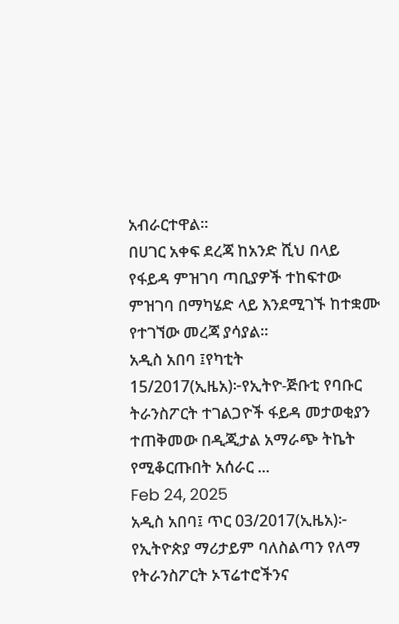አብራርተዋል፡፡
በሀገር አቀፍ ደረጃ ከአንድ ሺህ በላይ የፋይዳ ምዝገባ ጣቢያዎች ተከፍተው ምዝገባ በማካሄድ ላይ እንደሚገኙ ከተቋሙ የተገኘው መረጃ ያሳያል፡፡
አዲስ አበባ ፤የካቲት 15/2017(ኢዜአ)፦የኢትዮ-ጅቡቲ የባቡር ትራንስፖርት ተገልጋዮች ፋይዳ መታወቂያን ተጠቅመው በዲጂታል አማራጭ ትኬት የሚቆርጡበት አሰራር ...
Feb 24, 2025
አዲስ አበባ፤ ጥር 03/2017(ኢዜአ)፦ የኢትዮጵያ ማሪታይም ባለስልጣን የለማ የትራንስፖርት ኦፕሬተሮችንና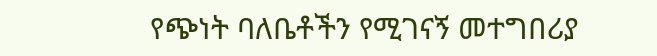የጭነት ባለቤቶችን የሚገናኝ መተግበሪያ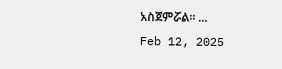አስጀምሯል። ...
Feb 12, 2025